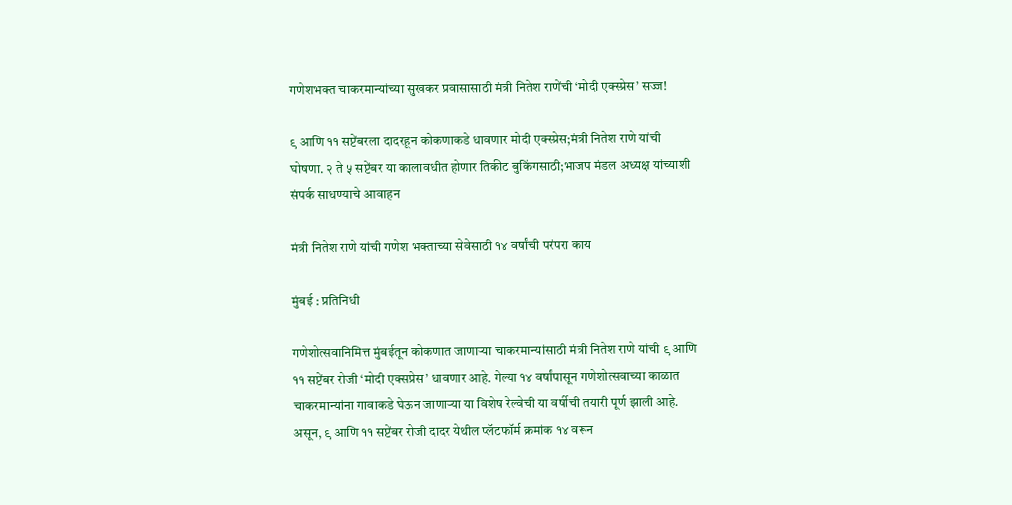गणेशभक्त चाकरमान्यांच्या सुखकर प्रवासासाठी मंत्री नितेश राणेंची ‘मोदी एक्स्प्रेस’ सज्ज!

९ आणि ११ सप्टेंबरला दादरहून कोकणाकडे धावणार मोदी एक्स्प्रेस;मंत्री नितेश राणे यांची घोषणा. २ ते ५ सप्टेंबर या कालावधीत होणार तिकीट बुकिंगसाठी;भाजप मंडल अध्यक्ष यांच्याशी संपर्क साधण्याचे आवाहन

मंत्री नितेश राणे यांची गणेश भक्ताच्या सेवेसाठी १४ वर्षांची परंपरा काय

मुंबई : प्रतिनिधी

गणेशोत्सवानिमित्त मुंबईतून कोकणात जाणाऱ्या चाकरमान्यांसाठी मंत्री नितेश राणे यांची ९ आणि ११ सप्टेंबर रोजी ‘मोदी एक्सप्रेस’ धावणार आहे. गेल्या १४ वर्षांपासून गणेशोत्सवाच्या काळात चाकरमान्यांना गावाकडे घेऊन जाणाऱ्या या विशेष रेल्वेची या वर्षीची तयारी पूर्ण झाली आहे. असून, ९ आणि ११ सप्टेंबर रोजी दादर येथील प्लॅटफॉर्म क्रमांक १४ वरून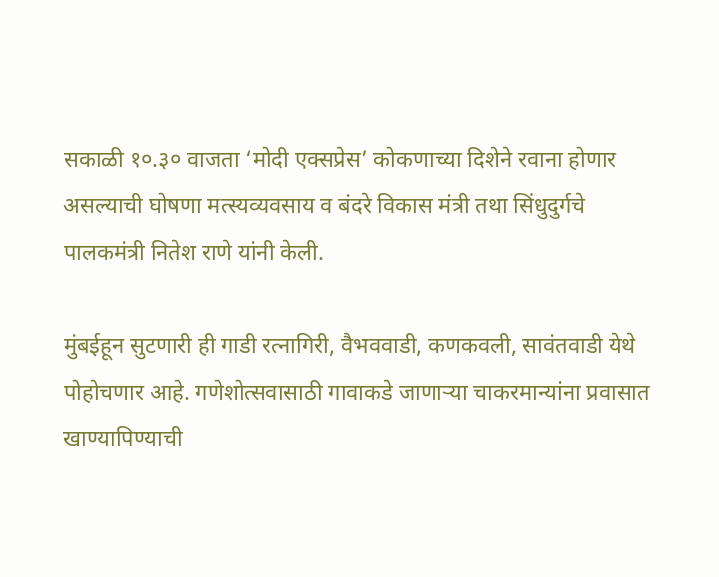सकाळी १०.३० वाजता ‘मोदी एक्सप्रेस’ कोकणाच्या दिशेने रवाना होणार असल्याची घोषणा मत्स्यव्यवसाय व बंदरे विकास मंत्री तथा सिंधुदुर्गचे पालकमंत्री नितेश राणे यांनी केली.

मुंबईहून सुटणारी ही गाडी रत्नागिरी, वैभववाडी, कणकवली, सावंतवाडी येथे पोहोचणार आहे. गणेशोत्सवासाठी गावाकडे जाणाऱ्या चाकरमान्यांना प्रवासात खाण्यापिण्याची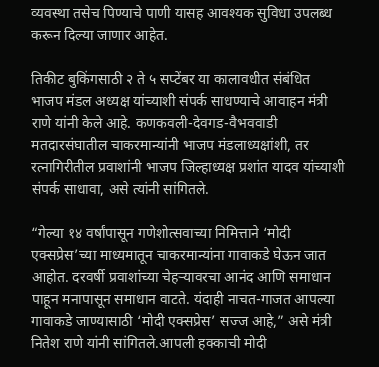व्यवस्था तसेच पिण्याचे पाणी यासह आवश्यक सुविधा उपलब्ध करून दिल्या जाणार आहेत.

तिकीट बुकिंगसाठी २ ते ५ सप्टेंबर या कालावधीत संबंधित भाजप मंडल अध्यक्ष यांच्याशी संपर्क साधण्याचे आवाहन मंत्री राणे यांनी केले आहे. कणकवली-देवगड-वैभववाडी मतदारसंघातील चाकरमान्यांनी भाजप मंडलाध्यक्षांशी, तर रत्नागिरीतील प्रवाशांनी भाजप जिल्हाध्यक्ष प्रशांत यादव यांच्याशी संपर्क साधावा, असे त्यांनी सांगितले.

“गेल्या १४ वर्षांपासून गणेशोत्सवाच्या निमित्ताने ‘मोदी एक्सप्रेस’च्या माध्यमातून चाकरमान्यांना गावाकडे घेऊन जात आहोत. दरवर्षी प्रवाशांच्या चेहऱ्यावरचा आनंद आणि समाधान पाहून मनापासून समाधान वाटते. यंदाही नाचत-गाजत आपल्या गावाकडे जाण्यासाठी ‘मोदी एक्सप्रेस’ सज्ज आहे,” असे मंत्री नितेश राणे यांनी सांगितले.आपली हक्काची मोदी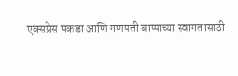एक्सप्रेस पकडा आणि गणपती बाप्पाच्या स्वागतासाठी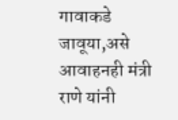गावाकडे जावूया,असे आवाहनही मंत्री राणे यांनी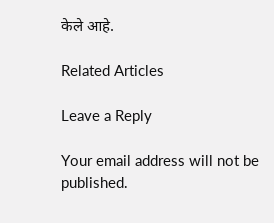केले आहे.

Related Articles

Leave a Reply

Your email address will not be published.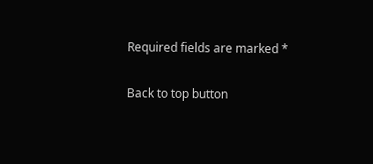Required fields are marked *

Back to top button